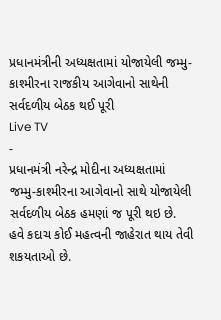પ્રધાનમંત્રીની અધ્યક્ષતામાં યોજાયેલી જમ્મુ-કાશ્મીરના રાજકીય આગેવાનો સાથેની સર્વદળીય બેઠક થઈ પૂરી
Live TV
-
પ્રધાનમંત્રી નરેન્દ્ર મોદીના અધ્યક્ષતામાં જમ્મુ-કાશ્મીરના આગેવાનો સાથે યોજાયેલી સર્વદળીય બેઠક હમણાં જ પૂરી થઇ છે. હવે કદાચ કોઈ મહત્વની જાહેરાત થાય તેવી શકયતાઓ છે.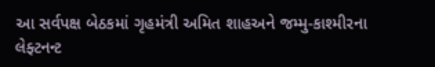આ સર્વપક્ષ બેઠકમાં ગૃહમંત્રી અમિત શાહઅને જમ્મુ-કાશ્મીરના લેફ્ટનન્ટ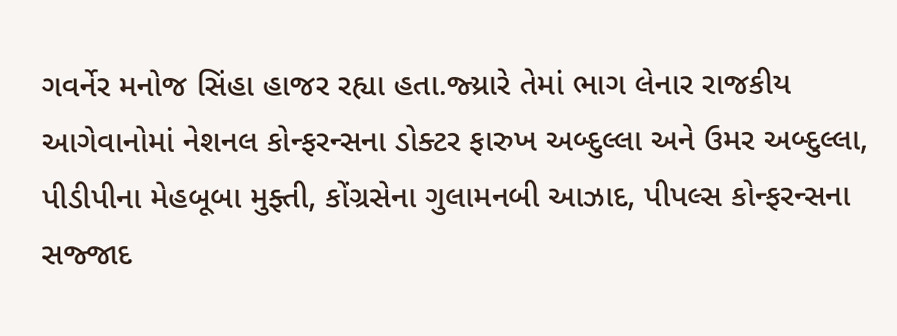ગવર્નેર મનોજ સિંહા હાજર રહ્યા હતા.જ્ય્રારે તેમાં ભાગ લેનાર રાજકીય આગેવાનોમાં નેશનલ કોન્ફરન્સના ડોક્ટર ફારુખ અબ્દુલ્લા અને ઉમર અબ્દુલ્લા, પીડીપીના મેહબૂબા મુફ્તી, કોંગ્રસેના ગુલામનબી આઝાદ, પીપલ્સ કોન્ફરન્સના સજ્જાદ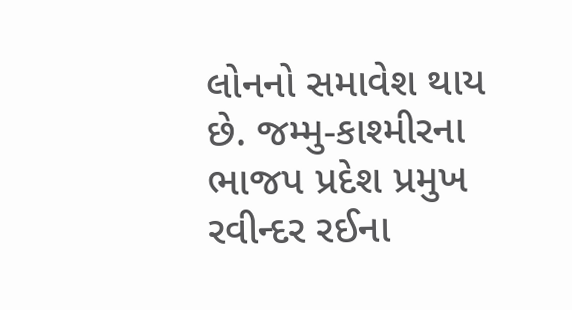લોનનો સમાવેશ થાય છે. જમ્મુ-કાશ્મીરના ભાજપ પ્રદેશ પ્રમુખ રવીન્દર રઈના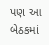પણ આ બેઠકમાં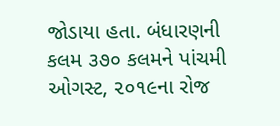જોડાયા હતા. બંધારણની કલમ ૩૭૦ કલમને પાંચમી ઓગસ્ટ, ૨૦૧૯ના રોજ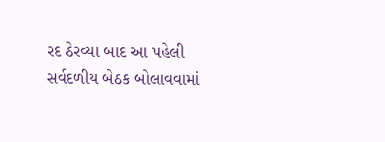રદ ઠેરવ્યા બાદ આ પહેલી સર્વદળીય બેઠક બોલાવવામાં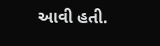આવી હતી.